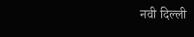नवी दिल्ली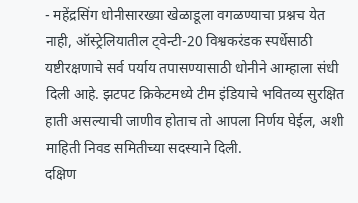- महेंद्रसिंग धोनीसारख्या खेळाडूला वगळण्याचा प्रश्नच येत नाही, ऑस्ट्रेलियातील ट्वेन्टी-20 विश्वकरंडक स्पर्धेसाठी यष्टीरक्षणाचे सर्व पर्याय तपासण्यासाठी धोनीने आम्हाला संधी दिली आहे. झटपट क्रिकेटमध्ये टीम इंडियाचे भवितव्य सुरक्षित हाती असल्याची जाणीव होताच तो आपला निर्णय घेईल, अशी माहिती निवड समितीच्या सदस्याने दिली.
दक्षिण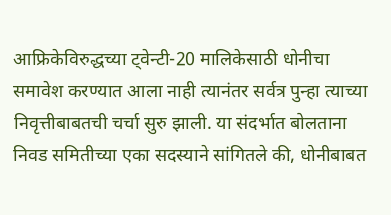आफ्रिकेविरुद्धच्या ट्वेन्टी-20 मालिकेसाठी धोनीचा समावेश करण्यात आला नाही त्यानंतर सर्वत्र पुन्हा त्याच्या निवृत्तीबाबतची चर्चा सुरु झाली. या संदर्भात बोलताना निवड समितीच्या एका सदस्याने सांगितले की, धोनीबाबत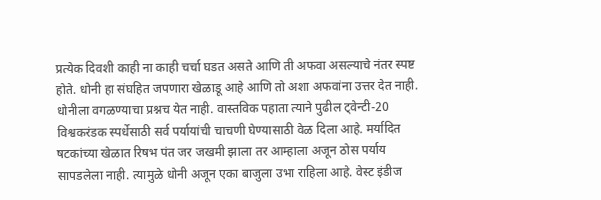प्रत्येक दिवशी काही ना काही चर्चा घडत असते आणि ती अफवा असल्याचे नंतर स्पष्ट होते. धोनी हा संघहित जपणारा खेळाडू आहे आणि तो अशा अफवांना उत्तर देत नाही.
धोनीला वगळण्याचा प्रश्नच येत नाही. वास्तविक पहाता त्याने पुढील ट्वेन्टी-20 विश्वकरंडक स्पर्धेसाठी सर्व पर्यायांची चाचणी घेण्यासाठी वेळ दिला आहे. मर्यादित षटकांच्या खेळात रिषभ पंत जर जखमी झाला तर आम्हाला अजून ठोस पर्याय सापडलेला नाही. त्यामुळे धोनी अजून एका बाजुला उभा राहिला आहे. वेस्ट इंडीज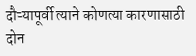दौऱ्यापूर्वी त्याने कोणत्या कारणासाठी दोन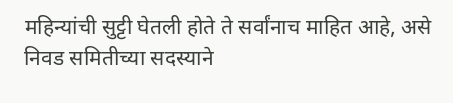महिन्यांची सुट्टी घेतली होते ते सर्वांनाच माहित आहे, असे निवड समितीच्या सदस्याने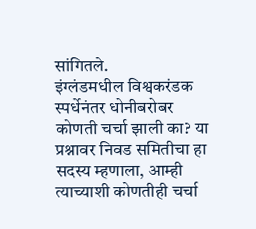सांगितले.
इंग्लंडमधील विश्वकरंडक स्पर्धेनंतर धोनीबरोबर कोणती चर्चा झाली का? या प्रश्नावर निवड समितीचा हा सदस्य म्हणाला, आम्ही त्याच्याशी कोणतीही चर्चा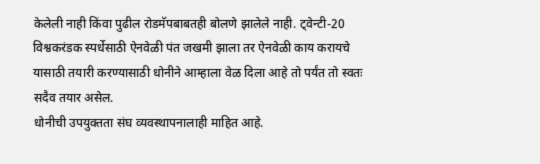केलेली नाही किंवा पुढील रोडमॅपबाबतही बोलणे झालेले नाही. ट्वेन्टी-20 विश्वकरंडक स्पर्धेसाठी ऐनवेळी पंत जखमी झाला तर ऐनवेळी काय करायचे यासाठी तयारी करण्यासाठी धोनीने आम्हाला वेळ दिला आहे तो पर्यंत तो स्वतः सदैव तयार असेल.
धोनीची उपयुक्तता संघ व्यवस्थापनालाही माहित आहे.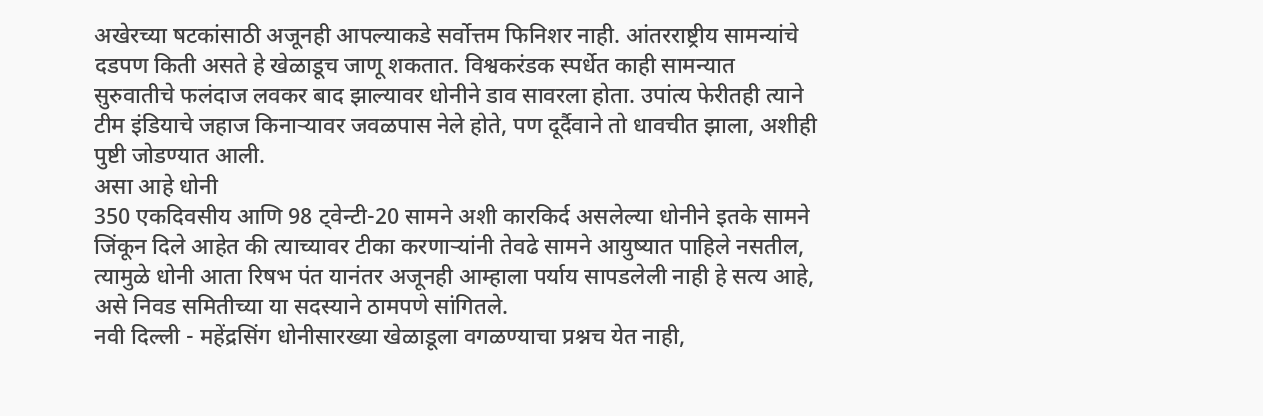अखेरच्या षटकांसाठी अजूनही आपल्याकडे सर्वोत्तम फिनिशर नाही. आंतरराष्ट्रीय सामन्यांचे दडपण किती असते हे खेळाडूच जाणू शकतात. विश्वकरंडक स्पर्धेत काही सामन्यात सुरुवातीचे फलंदाज लवकर बाद झाल्यावर धोनीने डाव सावरला होता. उपांत्य फेरीतही त्याने टीम इंडियाचे जहाज किनाऱ्यावर जवळपास नेले होते, पण दूर्दैवाने तो धावचीत झाला, अशीही पुष्टी जोडण्यात आली.
असा आहे धोनी
350 एकदिवसीय आणि 98 ट्वेन्टी-20 सामने अशी कारकिर्द असलेल्या धोनीने इतके सामने जिंकून दिले आहेत की त्याच्यावर टीका करणाऱ्यांनी तेवढे सामने आयुष्यात पाहिले नसतील, त्यामुळे धोनी आता रिषभ पंत यानंतर अजूनही आम्हाला पर्याय सापडलेली नाही हे सत्य आहे, असे निवड समितीच्या या सदस्याने ठामपणे सांगितले.
नवी दिल्ली - महेंद्रसिंग धोनीसारख्या खेळाडूला वगळण्याचा प्रश्नच येत नाही,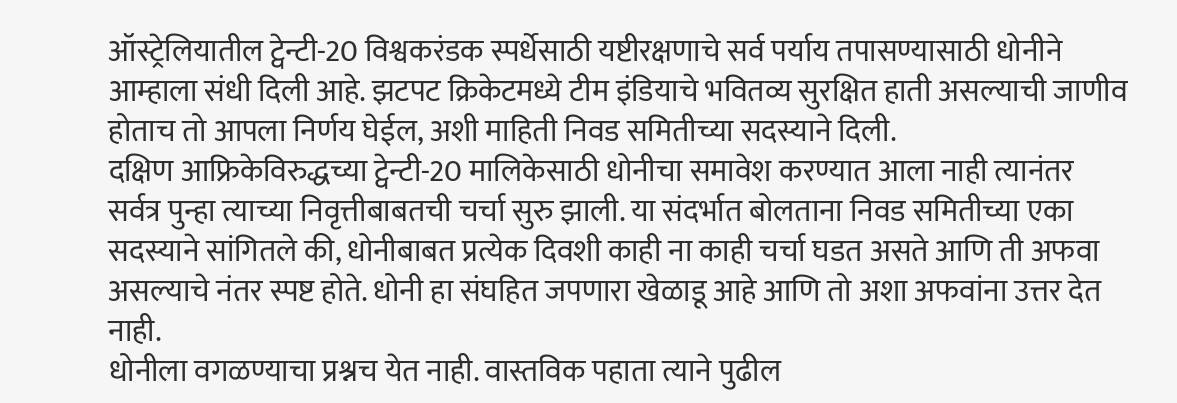ऑस्ट्रेलियातील ट्वेन्टी-20 विश्वकरंडक स्पर्धेसाठी यष्टीरक्षणाचे सर्व पर्याय तपासण्यासाठी धोनीने आम्हाला संधी दिली आहे. झटपट क्रिकेटमध्ये टीम इंडियाचे भवितव्य सुरक्षित हाती असल्याची जाणीव होताच तो आपला निर्णय घेईल, अशी माहिती निवड समितीच्या सदस्याने दिली.
दक्षिण आफ्रिकेविरुद्धच्या ट्वेन्टी-20 मालिकेसाठी धोनीचा समावेश करण्यात आला नाही त्यानंतर सर्वत्र पुन्हा त्याच्या निवृत्तीबाबतची चर्चा सुरु झाली. या संदर्भात बोलताना निवड समितीच्या एका सदस्याने सांगितले की, धोनीबाबत प्रत्येक दिवशी काही ना काही चर्चा घडत असते आणि ती अफवा असल्याचे नंतर स्पष्ट होते. धोनी हा संघहित जपणारा खेळाडू आहे आणि तो अशा अफवांना उत्तर देत नाही.
धोनीला वगळण्याचा प्रश्नच येत नाही. वास्तविक पहाता त्याने पुढील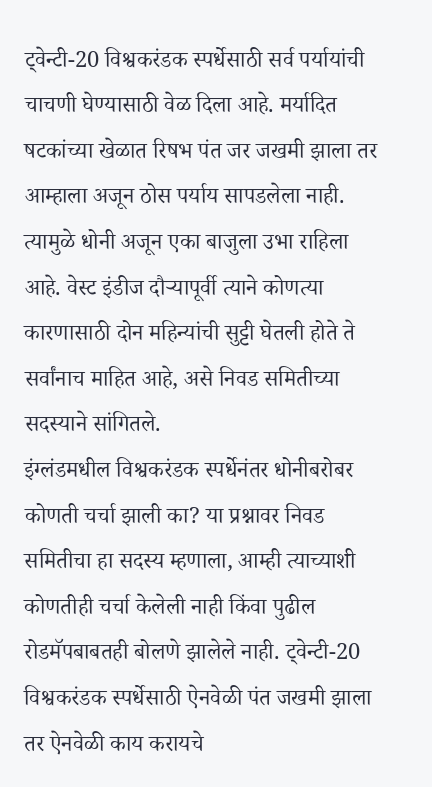ट्वेन्टी-20 विश्वकरंडक स्पर्धेसाठी सर्व पर्यायांची चाचणी घेण्यासाठी वेळ दिला आहे. मर्यादित षटकांच्या खेळात रिषभ पंत जर जखमी झाला तर आम्हाला अजून ठोस पर्याय सापडलेला नाही. त्यामुळे धोनी अजून एका बाजुला उभा राहिला आहे. वेस्ट इंडीज दौऱ्यापूर्वी त्याने कोणत्या कारणासाठी दोन महिन्यांची सुट्टी घेतली होते ते सर्वांनाच माहित आहे, असे निवड समितीच्या सदस्याने सांगितले.
इंग्लंडमधील विश्वकरंडक स्पर्धेनंतर धोनीबरोबर कोणती चर्चा झाली का? या प्रश्नावर निवड समितीचा हा सदस्य म्हणाला, आम्ही त्याच्याशी कोणतीही चर्चा केलेली नाही किंवा पुढील रोडमॅपबाबतही बोलणे झालेले नाही. ट्वेन्टी-20 विश्वकरंडक स्पर्धेसाठी ऐनवेळी पंत जखमी झाला तर ऐनवेळी काय करायचे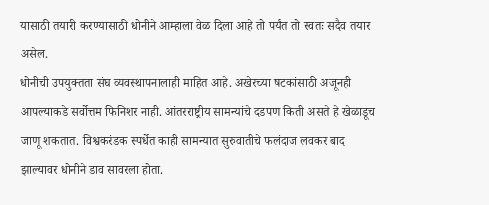यासाठी तयारी करण्यासाठी धोनीने आम्हाला वेळ दिला आहे तो पर्यंत तो स्वतः सदैव तयार असेल.
धोनीची उपयुक्तता संघ व्यवस्थापनालाही माहित आहे. अखेरच्या षटकांसाठी अजूनही आपल्याकडे सर्वोत्तम फिनिशर नाही. आंतरराष्ट्रीय सामन्यांचे दडपण किती असते हे खेळाडूच जाणू शकतात. विश्वकरंडक स्पर्धेत काही सामन्यात सुरुवातीचे फलंदाज लवकर बाद झाल्यावर धोनीने डाव सावरला होता.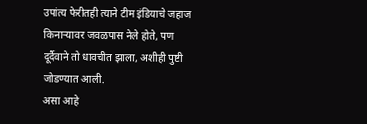उपांत्य फेरीतही त्याने टीम इंडियाचे जहाज किनाऱ्यावर जवळपास नेले होते, पण दूर्दैवाने तो धावचीत झाला, अशीही पुष्टी जोडण्यात आली.
असा आहे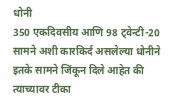धोनी
350 एकदिवसीय आणि 98 ट्वेन्टी-20 सामने अशी कारकिर्द असलेल्या धोनीने इतके सामने जिंकून दिले आहेत की त्याच्यावर टीका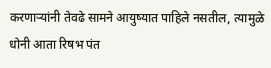करणाऱ्यांनी तेवढे सामने आयुष्यात पाहिले नसतील, त्यामुळे धोनी आता रिषभ पंत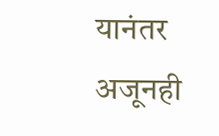यानंतर अजूनही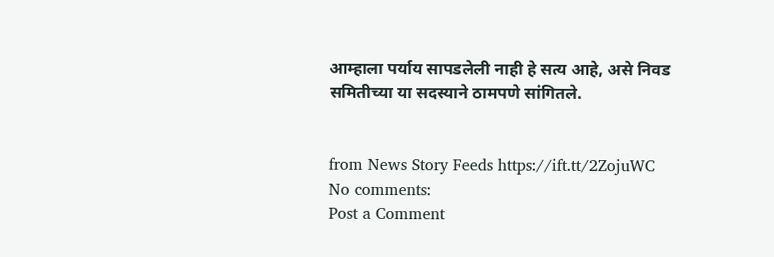आम्हाला पर्याय सापडलेली नाही हे सत्य आहे, असे निवड समितीच्या या सदस्याने ठामपणे सांगितले.


from News Story Feeds https://ift.tt/2ZojuWC
No comments:
Post a Comment